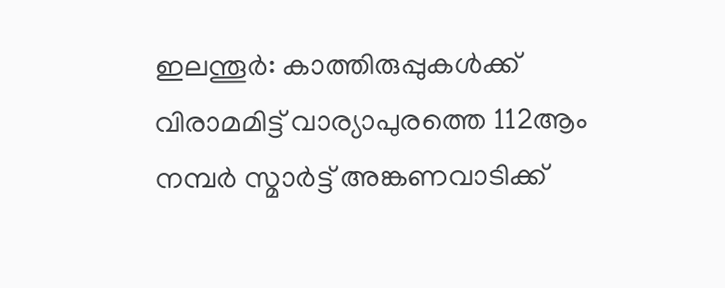ഇലന്തൂർ: കാത്തിരുപ്പുകൾക്ക് വിരാമമിട്ട് വാര്യാപുരത്തെ 112ആം നമ്പർ സ്മാർട്ട് അങ്കണവാടിക്ക്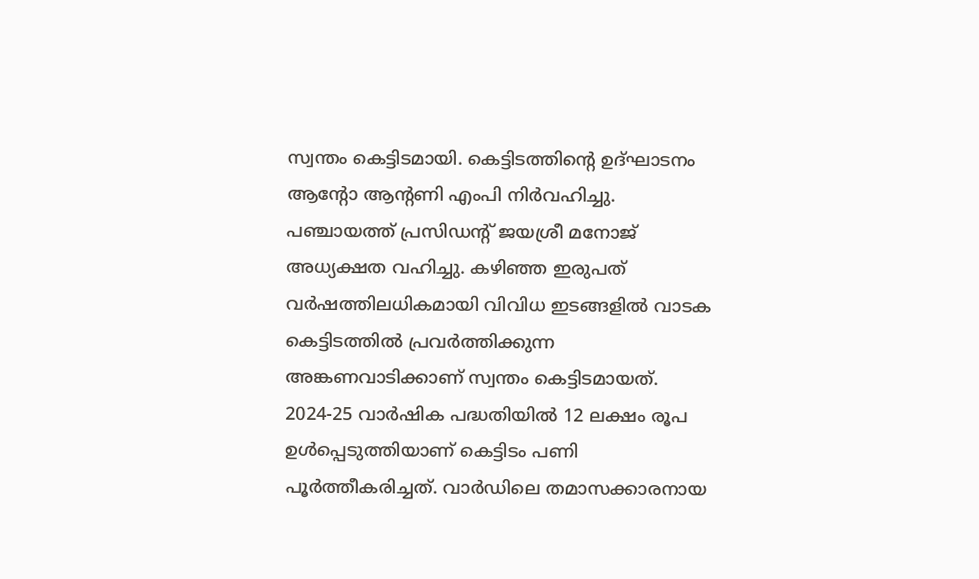സ്വന്തം കെട്ടിടമായി. കെട്ടിടത്തിന്റെ ഉദ്ഘാടനം ആന്റോ ആന്റണി എംപി നിർവഹിച്ചു. പഞ്ചായത്ത് പ്രസിഡന്റ് ജയശ്രീ മനോജ് അധ്യക്ഷത വഹിച്ചു. കഴിഞ്ഞ ഇരുപത് വർഷത്തിലധികമായി വിവിധ ഇടങ്ങളിൽ വാടക കെട്ടിടത്തിൽ പ്രവർത്തിക്കുന്ന അങ്കണവാടിക്കാണ് സ്വന്തം കെട്ടിടമായത്. 2024-25 വാർഷിക പദ്ധതിയിൽ 12 ലക്ഷം രൂപ ഉൾപ്പെടുത്തിയാണ് കെട്ടിടം പണി പൂർത്തീകരിച്ചത്. വാർഡിലെ തമാസക്കാരനായ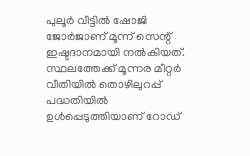പുലൂർ വീട്ടിൽ ഷോജി ജോർജാണ് മൂന്ന് സെന്റ് ഇഷ്ടദാനമായി നൽകിയത്. സ്ഥലത്തേക്ക് മൂന്നര മീറ്റർ വീതിയിൽ തൊഴിലുറപ്പ് പദ്ധതിയിൽ ഉൾപ്പെടുത്തിയാണ് റോഡ്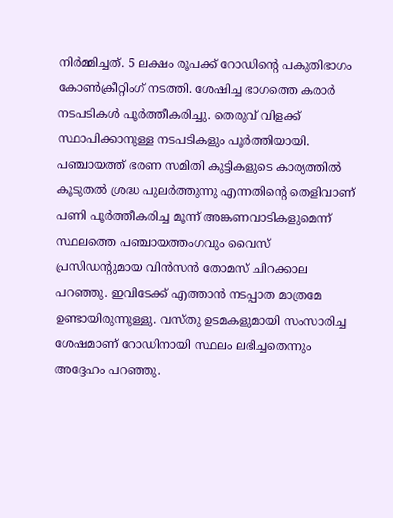നിർമ്മിച്ചത്. 5 ലക്ഷം രൂപക്ക് റോഡിന്റെ പകുതിഭാഗം കോൺക്രീറ്റിംഗ് നടത്തി. ശേഷിച്ച ഭാഗത്തെ കരാർ നടപടികൾ പൂർത്തീകരിച്ചു. തെരുവ് വിളക്ക് സ്ഥാപിക്കാനുള്ള നടപടികളും പൂർത്തിയായി.
പഞ്ചായത്ത് ഭരണ സമിതി കുട്ടികളുടെ കാര്യത്തിൽ കൂടുതൽ ശ്രദ്ധ പുലർത്തുന്നു എന്നതിന്റെ തെളിവാണ് പണി പൂർത്തീകരിച്ച മൂന്ന് അങ്കണവാടികളുമെന്ന് സ്ഥലത്തെ പഞ്ചായത്തംഗവും വൈസ് പ്രസിഡന്റുമായ വിൻസൻ തോമസ് ചിറക്കാല പറഞ്ഞു. ഇവിടേക്ക് എത്താൻ നടപ്പാത മാത്രമേ ഉണ്ടായിരുന്നുള്ളു. വസ്തു ഉടമകളുമായി സംസാരിച്ച ശേഷമാണ് റോഡിനായി സ്ഥലം ലഭിച്ചതെന്നും അദ്ദേഹം പറഞ്ഞു.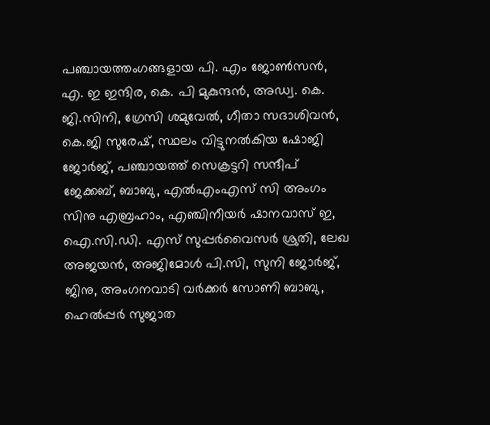പഞ്ചായത്തംഗങ്ങളായ പി. എം ജോൺസൻ, എ. ഇ ഇന്ദിര, കെ. പി മുകുന്ദൻ, അഡ്വ. കെ. ജി.സിനി, ഗ്രേസി ശമുവേൽ, ഗീതാ സദാശിവൻ, കെ.ജി സുരേഷ്, സ്ഥലം വിട്ടുനൽകിയ ഷോജി ജോർജ്, പഞ്ചായത്ത് സെക്രട്ടറി സന്ദീപ് ജേക്കബ്, ബാബു, എൽഎംഎസ് സി അംഗം സിനു എബ്രഹാം, എഞ്ചിനീയർ ഷാനവാസ് ഇ, ഐ.സി.ഡി. എസ് സുപ്പർവൈസർ ശ്രുതി, ലേഖ അജയൻ, അജിമോൾ പി.സി, സുനി ജോർജ്, ജിനു, അംഗനവാടി വർക്കർ സോണി ബാബു, ഹെൽപ്പർ സുജാത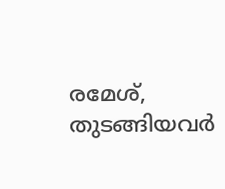രമേശ്, തുടങ്ങിയവർ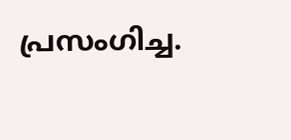പ്രസംഗിച്ച.